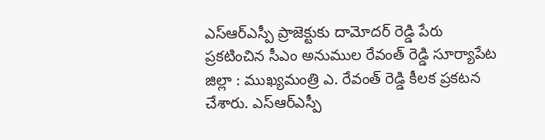ఎస్ఆర్ఎస్పీ ప్రాజెక్టుకు దామోదర్ రెడ్డి పేరు
ప్రకటించిన సీఎం అనుముల రేవంత్ రెడ్డి సూర్యాపేట జిల్లా : ముఖ్యమంత్రి ఎ. రేవంత్ రెడ్డి కీలక ప్రకటన చేశారు. ఎస్ఆర్ఎస్పీ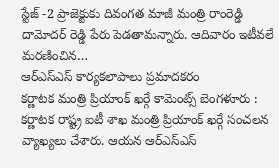స్టేజ్ -2 ప్రాజెక్టుకు దివంగత మాజీ మంత్రి రాంరెడ్డి దామోదర్ రెడ్డి పేరు పెడతామన్నారు. ఆదివారం ఇటీవలే మరణించిన…
ఆర్ఎస్ఎస్ కార్యకలాపాలు ప్రమాదకరం
కర్ణాటక మంత్రి ప్రియాంక్ ఖర్గే కామెంట్స్ బెంగళూరు : కర్ణాటక రాష్ట్ర ఐటీ శాఖ మంత్రి ప్రియాంక్ ఖర్గే సంచలన వ్యాఖ్యలు చేశారు. ఆయన ఆర్ఎస్ఎస్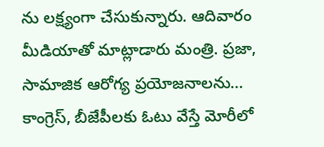ను లక్ష్యంగా చేసుకున్నారు. ఆదివారం మీడియాతో మాట్లాడారు మంత్రి. ప్రజా, సామాజిక ఆరోగ్య ప్రయోజనాలను…
కాంగ్రెస్, బీజేపీలకు ఓటు వేస్తే మోరీలో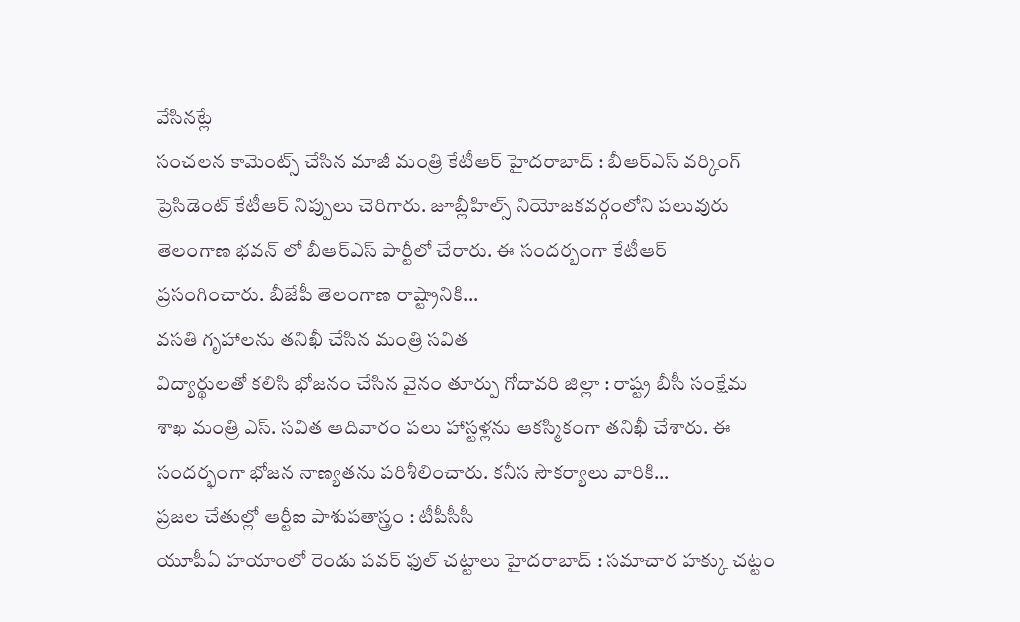వేసినట్లే
సంచలన కామెంట్స్ చేసిన మాజీ మంత్రి కేటీఆర్ హైదరాబాద్ : బీఆర్ఎస్ వర్కింగ్ ప్రెసిడెంట్ కేటీఆర్ నిప్పులు చెరిగారు. జూబ్లీహిల్స్ నియోజకవర్గంలోని పలువురు తెలంగాణ భవన్ లో బీఆర్ఎస్ పార్టీలో చేరారు. ఈ సందర్బంగా కేటీఆర్ ప్రసంగించారు. బీజేపీ తెలంగాణ రాష్ట్రానికి…
వసతి గృహాలను తనిఖీ చేసిన మంత్రి సవిత
విద్యార్థులతో కలిసి భోజనం చేసిన వైనం తూర్పు గోదావరి జిల్లా : రాష్ట్ర బీసీ సంక్షేమ శాఖ మంత్రి ఎస్. సవిత ఆదివారం పలు హాస్టళ్లను ఆకస్మికంగా తనిఖీ చేశారు. ఈ సందర్భంగా భోజన నాణ్యతను పరిశీలించారు. కనీస సౌకర్యాలు వారికి…
ప్రజల చేతుల్లో ఆర్టీఐ పాశుపతాస్త్రం : టీపీసీసీ
యూపీఏ హయాంలో రెండు పవర్ ఫుల్ చట్టాలు హైదరాబాద్ : సమాచార హక్కు చట్టం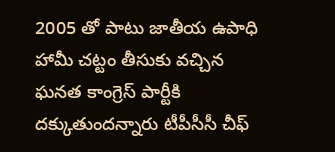2005 తో పాటు జాతీయ ఉపాధి హామీ చట్టం తీసుకు వచ్చిన ఘనత కాంగ్రెస్ పార్టీకి దక్కుతుందన్నారు టీపీసీసీ చీఫ్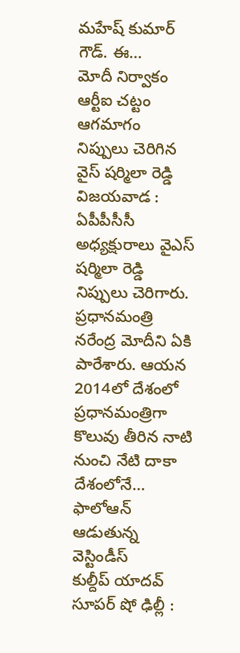మహేష్ కుమార్ గౌడ్. ఈ…
మోదీ నిర్వాకం ఆర్టీఐ చట్టం ఆగమాగం
నిప్పులు చెరిగిన వైస్ షర్మిలా రెడ్డి విజయవాడ : ఏపీపీసీసీ అధ్యక్షురాలు వైఎస్ షర్మిలా రెడ్డి నిప్పులు చెరిగారు. ప్రధానమంత్రి నరేంద్ర మోదీని ఏకి పారేశారు. ఆయన 2014లో దేశంలో ప్రధానమంత్రిగా కొలువు తీరిన నాటి నుంచి నేటి దాకా దేశంలోనే…
ఫాలోఆన్ ఆడుతున్న వెస్టిండీస్
కుల్దీప్ యాదవ్ సూపర్ షో ఢిల్లీ :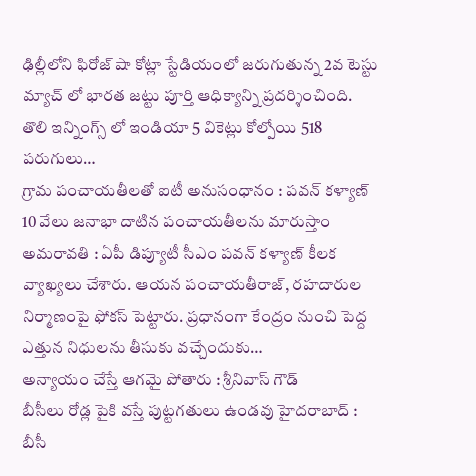ఢిల్లీలోని ఫిరోజ్ షా కోట్లా స్టేడియంలో జరుగుతున్న 2వ టెస్టు మ్యాచ్ లో భారత జట్టు పూర్తి ఆధిక్యాన్ని ప్రదర్శించింది. తొలి ఇన్నింగ్స్ లో ఇండియా 5 వికెట్లు కోల్పోయి 518 పరుగులు…
గ్రామ పంచాయతీలతో ఐటీ అనుసంధానం : పవన్ కళ్యాణ్
10 వేలు జనాభా దాటిన పంచాయతీలను మారుస్తాం అమరావతి : ఏపీ డిప్యూటీ సీఎం పవన్ కళ్యాణ్ కీలక వ్యాఖ్యలు చేశారు. ఆయన పంచాయతీరాజ్, రహదారుల నిర్మాణంపై ఫోకస్ పెట్టారు. ప్రధానంగా కేంద్రం నుంచి పెద్ద ఎత్తున నిధులను తీసుకు వచ్చేందుకు…
అన్యాయం చేస్తే ఆగమై పోతారు : శ్రీనివాస్ గౌడ్
బీసీలు రోడ్ల పైకి వస్తే పుట్టగతులు ఉండవు హైదరాబాద్ : బీసీ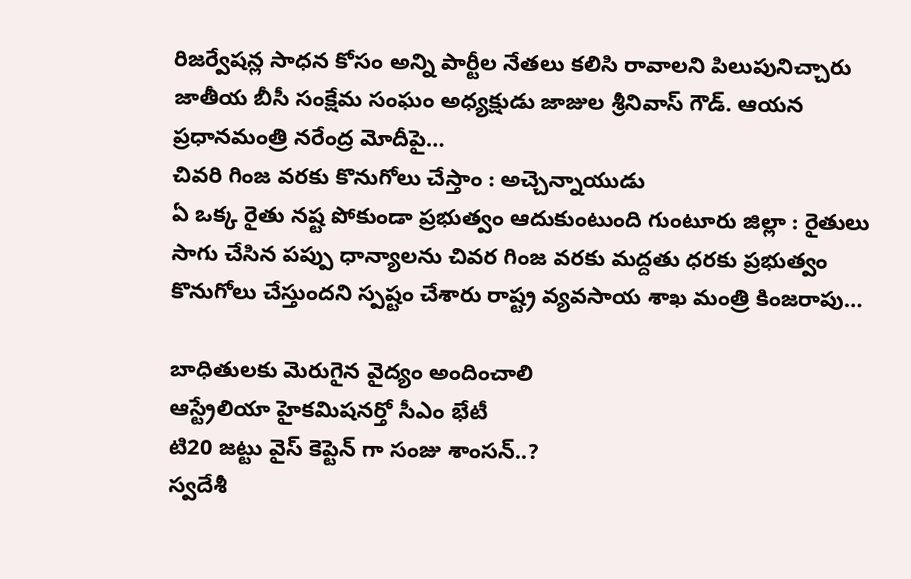రిజర్వేషన్ల సాధన కోసం అన్ని పార్టీల నేతలు కలిసి రావాలని పిలుపునిచ్చారు జాతీయ బీసీ సంక్షేమ సంఘం అధ్యక్షుడు జాజుల శ్రీనివాస్ గౌడ్. ఆయన ప్రధానమంత్రి నరేంద్ర మోదీపై…
చివరి గింజ వరకు కొనుగోలు చేస్తాం : అచ్చెన్నాయుడు
ఏ ఒక్క రైతు నష్ట పోకుండా ప్రభుత్వం ఆదుకుంటుంది గుంటూరు జిల్లా : రైతులు సాగు చేసిన పప్పు ధాన్యాలను చివర గింజ వరకు మద్దతు ధరకు ప్రభుత్వం కొనుగోలు చేస్తుందని స్పష్టం చేశారు రాష్ట్ర వ్యవసాయ శాఖ మంత్రి కింజరాపు…

బాధితులకు మెరుగైన వైద్యం అందించాలి
ఆస్ట్రేలియా హైకమిషనర్తో సీఎం భేటీ
టి20 జట్టు వైస్ కెప్టెన్ గా సంజు శాంసన్..?
స్వదేశీ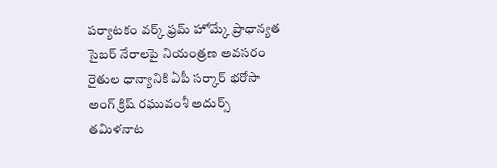పర్యాటకం వర్క్ ఫ్రమ్ హోమ్కే ప్రాధాన్యత
సైబర్ నేరాలపై నియంత్రణ అవసరం
రైతుల ధాన్యానికి ఏపీ సర్కార్ భరోసా
అంగ్ క్రిష్ రఘువంశీ అదుర్స్
తమిళనాట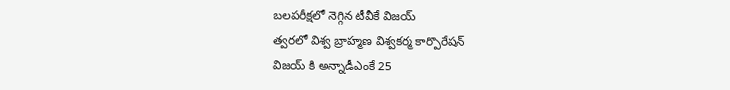బలపరీక్షలో నెగ్గిన టీవీకే విజయ్
త్వరలో విశ్వ బ్రాహ్మణ విశ్వకర్మ కార్పొరేషన్
విజయ్ కి అన్నాడీఎంకే 25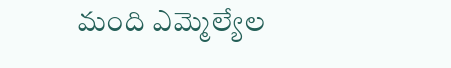మంది ఎమ్మెల్యేల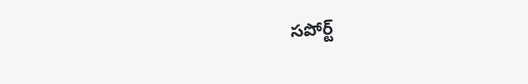సపోర్ట్